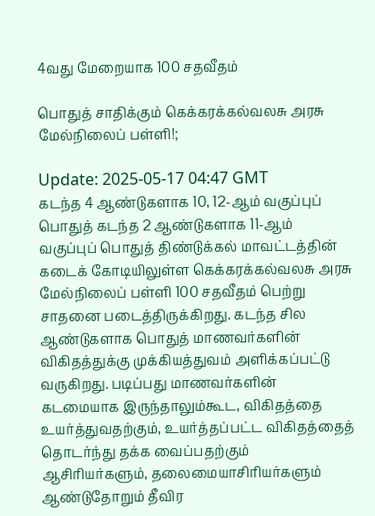4வது மேறையாக 100 சதவீதம்

பொதுத் சாதிக்கும் கெக்கரக்கல்வலசு அரசு மேல்நிலைப் பள்ளி!;

Update: 2025-05-17 04:47 GMT
கடந்த 4 ஆண்டுகளாக 10, 12-ஆம் வகுப்புப் பொதுத் கடந்த 2 ஆண்டுகளாக 11-ஆம் வகுப்புப் பொதுத் திண்டுக்கல் மாவட்டத்தின் கடைக் கோடியிலுள்ள கெக்கரக்கல்வலசு அரசு மேல்நிலைப் பள்ளி 100 சதவீதம் பெற்று சாதனை படைத்திருக்கிறது. கடந்த சில ஆண்டுகளாக பொதுத் மாணவர்களின் விகிதத்துக்கு முக்கியத்துவம் அளிக்கப்பட்டு வருகிறது. படிப்பது மாணவர்களின் கடமையாக இருந்தாலும்கூட, விகிதத்தை உயர்த்துவதற்கும், உயர்த்தப்பட்ட விகிதத்தைத் தொடர்ந்து தக்க வைப்பதற்கும் ஆசிரியர்களும், தலைமையாசிரியர்களும் ஆண்டுதோறும் தீவிர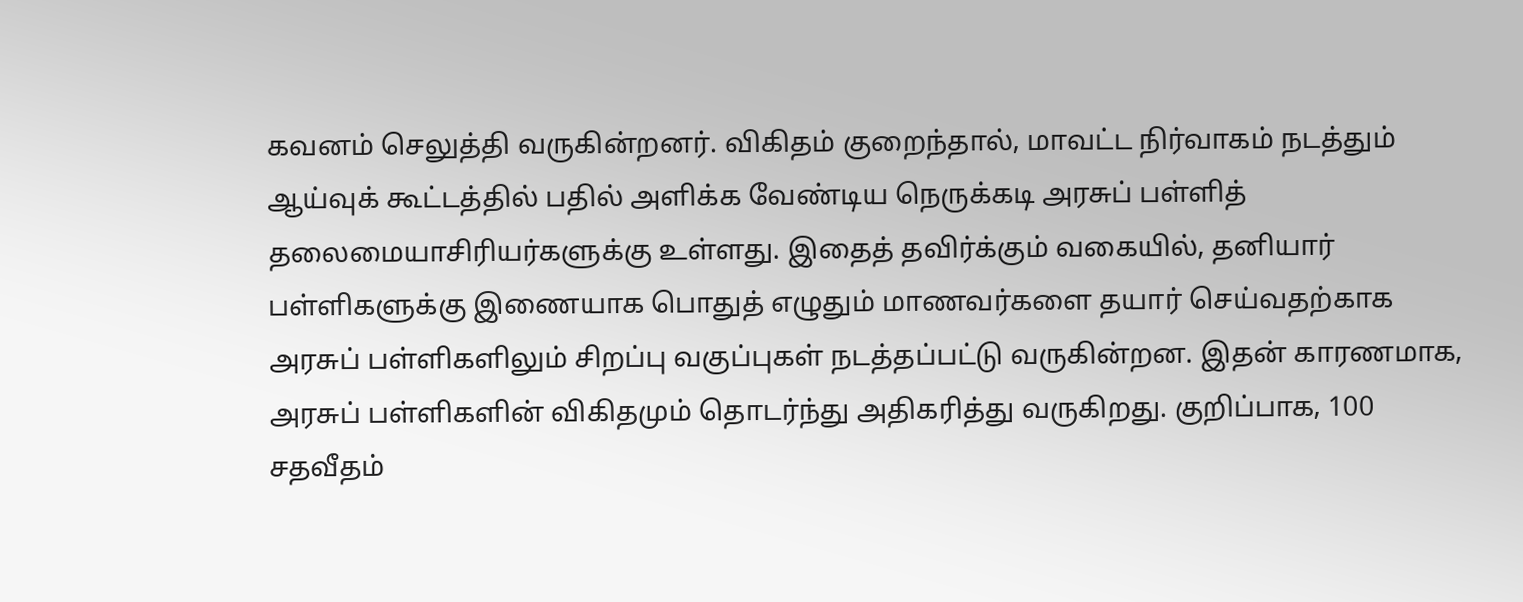கவனம் செலுத்தி வருகின்றனர். விகிதம் குறைந்தால், மாவட்ட நிர்வாகம் நடத்தும் ஆய்வுக் கூட்டத்தில் பதில் அளிக்க வேண்டிய நெருக்கடி அரசுப் பள்ளித் தலைமையாசிரியர்களுக்கு உள்ளது. இதைத் தவிர்க்கும் வகையில், தனியார் பள்ளிகளுக்கு இணையாக பொதுத் எழுதும் மாணவர்களை தயார் செய்வதற்காக அரசுப் பள்ளிகளிலும் சிறப்பு வகுப்புகள் நடத்தப்பட்டு வருகின்றன. இதன் காரணமாக, அரசுப் பள்ளிகளின் விகிதமும் தொடர்ந்து அதிகரித்து வருகிறது. குறிப்பாக, 100 சதவீதம்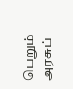பெறும் அரசுப்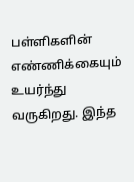பள்ளிகளின் எண்ணிக்கையும் உயர்ந்து வருகிறது. இந்த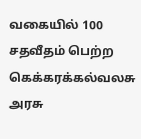வகையில் 100 சதவீதம் பெற்ற கெக்கரக்கல்வலசு அரசு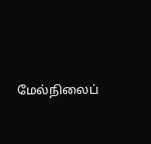மேல்நிலைப்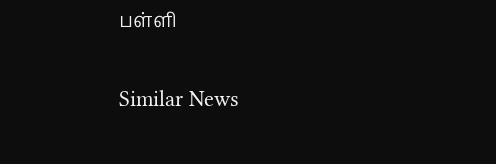பள்ளி

Similar News